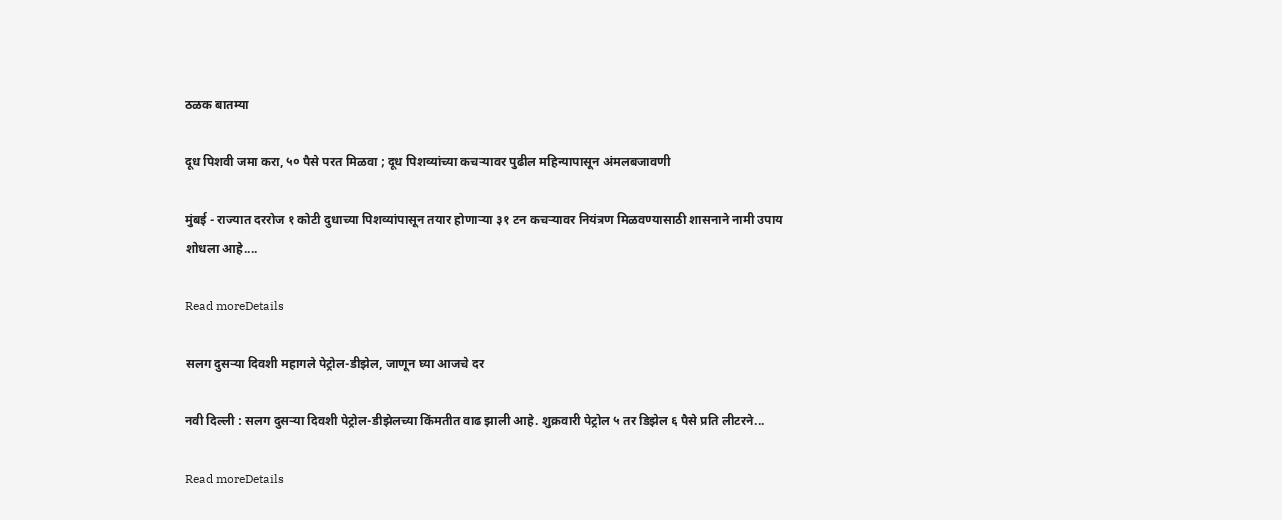ठळक बातम्या

दूध पिशवी जमा करा, ५० पैसे परत मिळवा ; दूध पिशव्यांच्या कचऱ्यावर पुढील महिन्यापासून अंमलबजावणी

मुंबई - राज्यात दररोज १ कोटी दुधाच्या पिशव्यांपासून तयार होणाऱ्या ३१ टन कचऱ्यावर नियंत्रण मिळवण्यासाठी शासनाने नामी उपाय शोधला आहे....

Read moreDetails

सलग दुसऱ्या दिवशी महागले पेट्रोल-डीझेल, जाणून घ्या आजचे दर

नवी दिल्ली : सलग दुसऱ्या दिवशी पेट्रोल-डीझेलच्या किंमतीत वाढ झाली आहे. शुक्रवारी पेट्रोल ५ तर डिझेल ६ पैसे प्रति लीटरने...

Read moreDetails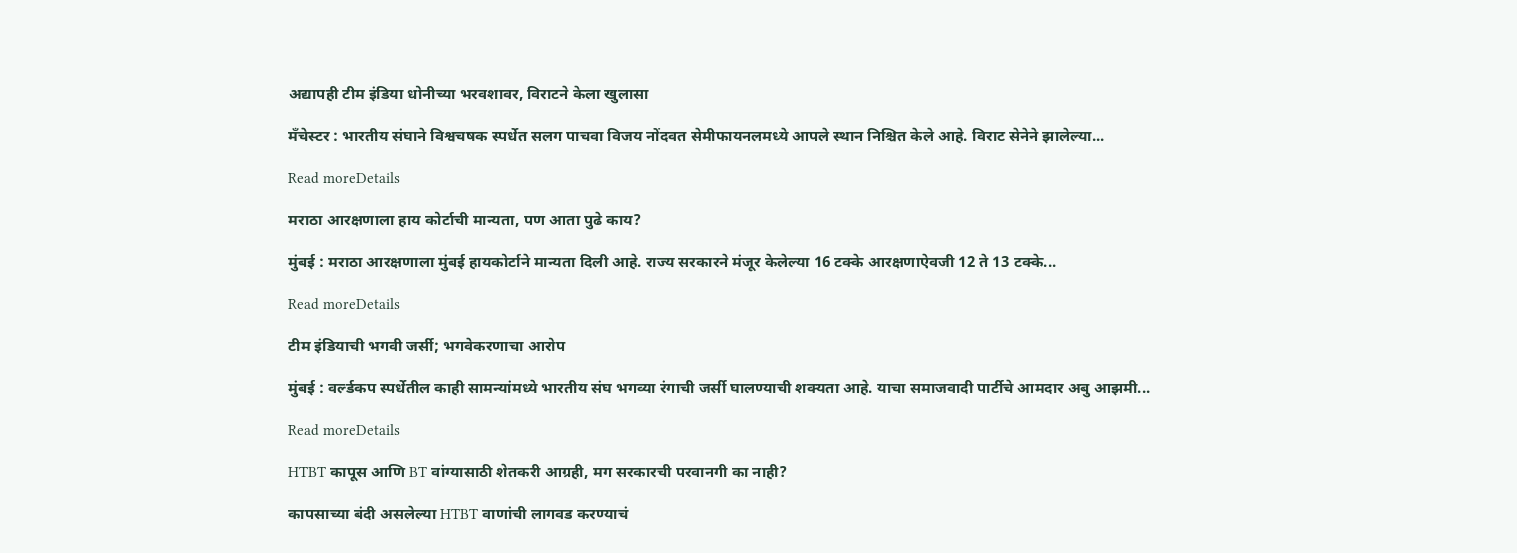अद्यापही टीम इंडिया धोनीच्या भरवशावर, विराटने केला खुलासा

मॅंचेस्टर : भारतीय संघाने विश्वचषक स्पर्धेत सलग पाचवा विजय नोंदवत सेमीफायनलमध्ये आपले स्थान निश्चित केले आहे. विराट सेनेने झालेल्या...

Read moreDetails

मराठा आरक्षणाला हाय कोर्टाची मान्यता, पण आता पुढे काय?

मुंबई : मराठा आरक्षणाला मुंबई हायकोर्टाने मान्यता दिली आहे. राज्य सरकारने मंजूर केलेल्या 16 टक्के आरक्षणाऐवजी 12 ते 13 टक्के...

Read moreDetails

टीम इंडियाची भगवी जर्सी; भगवेकरणाचा आरोप

मुंबई : वर्ल्डकप स्पर्धेतील काही सामन्यांमध्ये भारतीय संघ भगव्या रंगाची जर्सी घालण्याची शक्यता आहे. याचा समाजवादी पार्टीचे आमदार अबु आझमी...

Read moreDetails

HTBT कापूस आणि BT वांग्यासाठी शेतकरी आग्रही, मग सरकारची परवानगी का नाही?

कापसाच्या बंदी असलेल्या HTBT वाणांची लागवड करण्याचं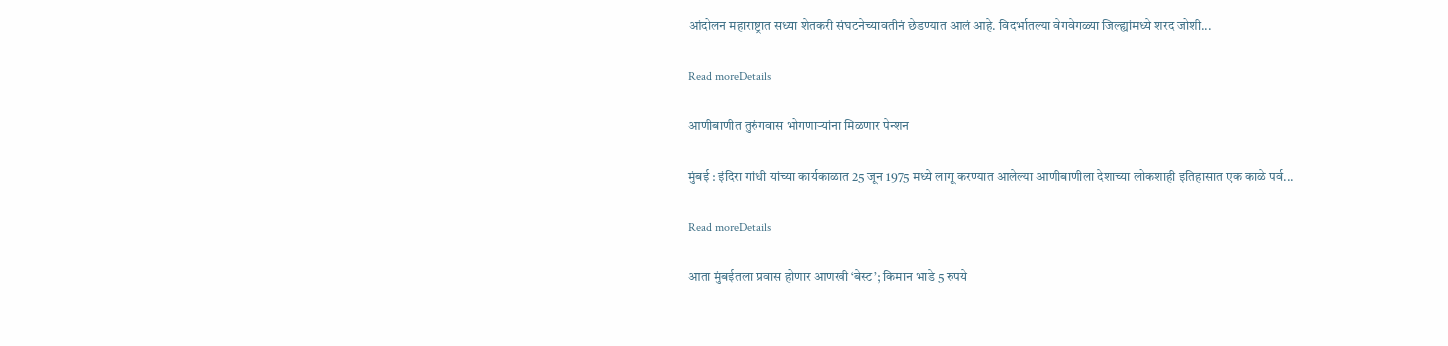आंदोलन महाराष्ट्रात सध्या शेतकरी संघटनेच्यावतीनं छेडण्यात आलं आहे. विदर्भातल्या वेगवेगळ्या जिल्ह्यांमध्ये शरद जोशी...

Read moreDetails

आणीबाणीत तुरुंगवास भोगणाऱ्यांना मिळणार पेन्शन

मुंबई : इंदिरा गांधी यांच्या कार्यकाळात 25 जून 1975 मध्ये लागू करण्यात आलेल्या आणीबाणीला देशाच्या लोकशाही इतिहासात एक काळे पर्व...

Read moreDetails

आता मुंबईतला प्रवास होणार आणखी ‘बेस्ट’; किमान भाडे 5 रुपये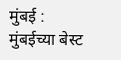मुंबई : मुंबईच्या बेस्ट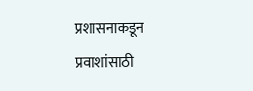प्रशासनाकडून प्रवाशांसाठी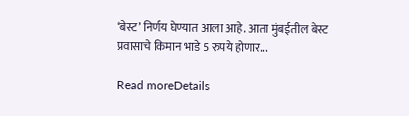‘बेस्ट’ निर्णय घेण्यात आला आहे. आता मुंबईतील बेस्ट प्रवासाचे किमान भाडे 5 रुपये होणार...

Read moreDetails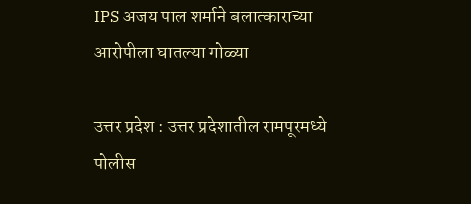IPS अजय पाल शर्माने बलात्काराच्या आरोपीला घातल्या गोळ्या

उत्तर प्रदेश : उत्तर प्रदेशातील रामपूरमध्ये पोलीस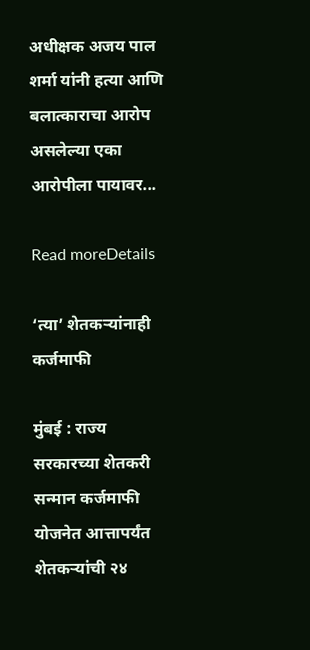अधीक्षक अजय पाल शर्मा यांनी हत्या आणि बलात्काराचा आरोप असलेल्या एका आरोपीला पायावर...

Read moreDetails

‘त्या’ शेतकऱ्यांनाही कर्जमाफी

मुंबई : राज्य सरकारच्या शेतकरी सन्मान कर्जमाफी योजनेत आत्तापर्यंत शेतकऱ्यांची २४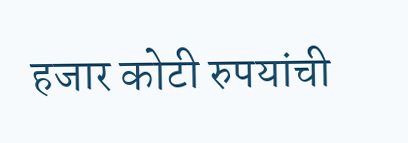हजार कोटी रुपयांची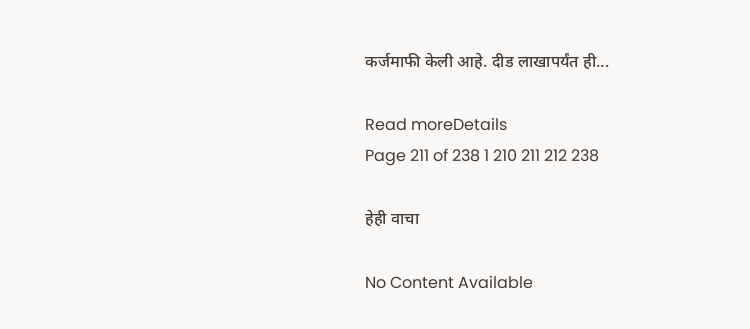कर्जमाफी केली आहे. दीड लाखापर्यंत ही...

Read moreDetails
Page 211 of 238 1 210 211 212 238

हेही वाचा

No Content Available